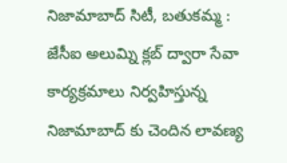నిజామాబాద్ సిటీ, బతుకమ్మ :
జేసీఐ అలుమ్ని క్లబ్ ద్వారా సేవా కార్యక్రమాలు నిర్వహిస్తున్న నిజామాబాద్ కు చెందిన లావణ్య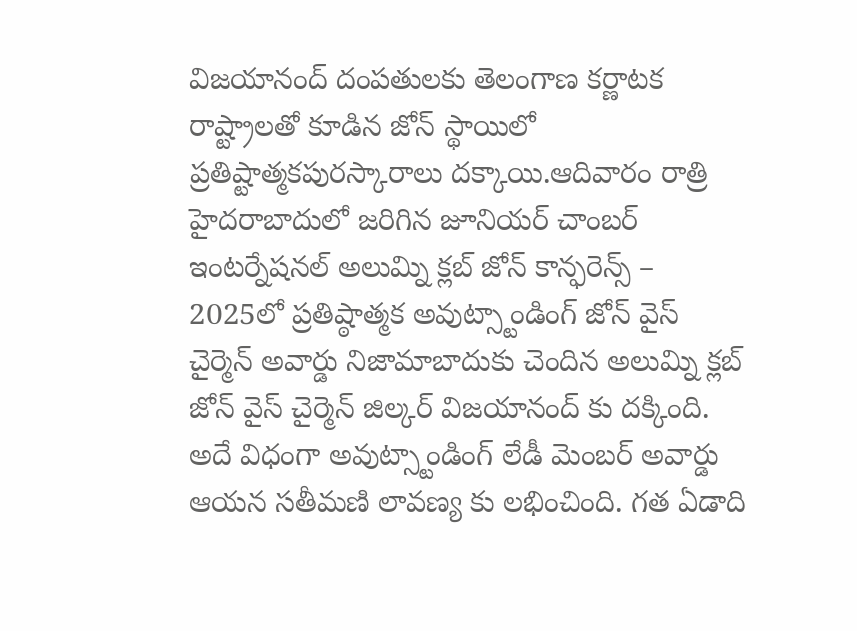విజయానంద్ దంపతులకు తెలంగాణ కర్ణాటక రాష్ట్రాలతో కూడిన జోన్ స్థాయిలో ప్రతిష్టాత్మకపురస్కారాలు దక్కాయి.ఆదివారం రాత్రి హైదరాబాదులో జరిగిన జూనియర్ చాంబర్ ఇంటర్నేషనల్ అలుమ్ని క్లబ్ జోన్ కాన్ఫరెన్స్ – 2025లో ప్రతిష్ఠాత్మక అవుట్స్టాండింగ్ జోన్ వైస్ చైర్మెన్ అవార్డు నిజామాబాదుకు చెందిన అలుమ్ని క్లబ్ జోన్ వైస్ చైర్మెన్ జిల్కర్ విజయానంద్ కు దక్కింది. అదే విధంగా అవుట్స్టాండింగ్ లేడీ మెంబర్ అవార్డు ఆయన సతీమణి లావణ్య కు లభించింది. గత ఏడాది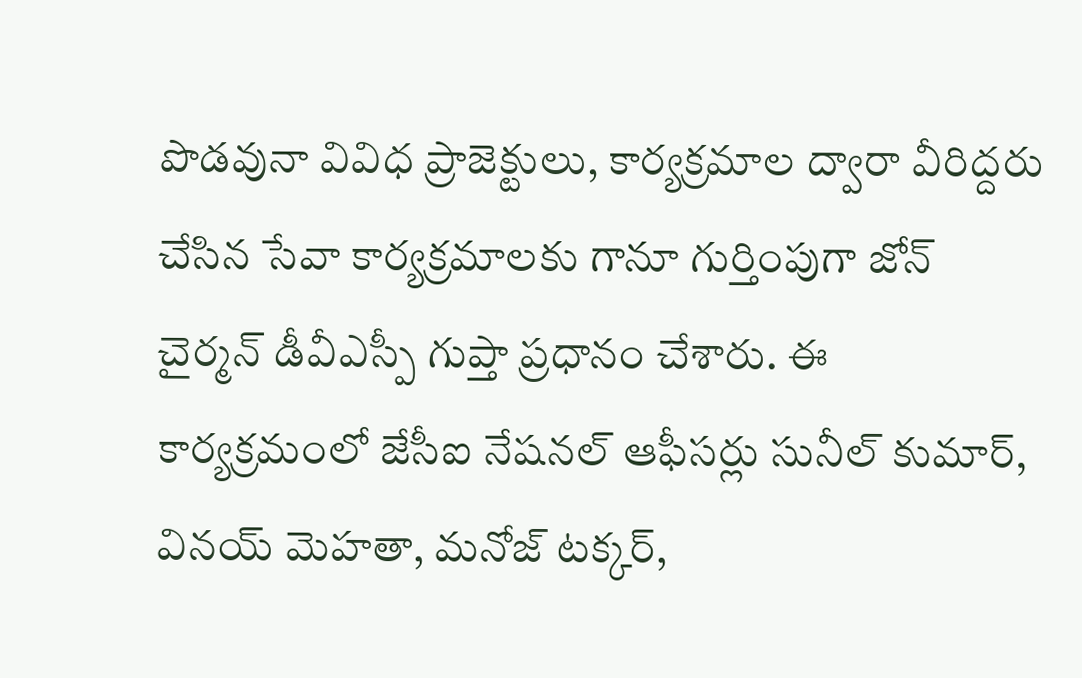పొడవునా వివిధ ప్రాజెక్టులు, కార్యక్రమాల ద్వారా వీరిద్దరు చేసిన సేవా కార్యక్రమాలకు గానూ గుర్తింపుగా జోన్ చైర్మన్ డీవీఎస్పీ గుప్తా ప్రధానం చేశారు. ఈ కార్యక్రమంలో జేసీఐ నేషనల్ ఆఫీసర్లు సునీల్ కుమార్, వినయ్ మెహతా, మనోజ్ టక్కర్,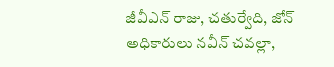జీవీఎన్ రాజు, చతుర్వేది, జోన్ అధికారులు నవీన్ చవల్లా,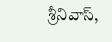శ్రీనివాస్,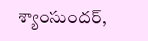శ్యాంసుందర్,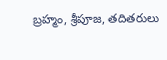బ్రహ్మం, శ్రీపూజ, తదితరులు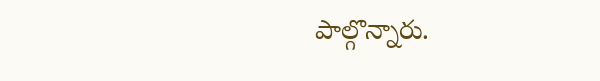పాల్గొన్నారు.